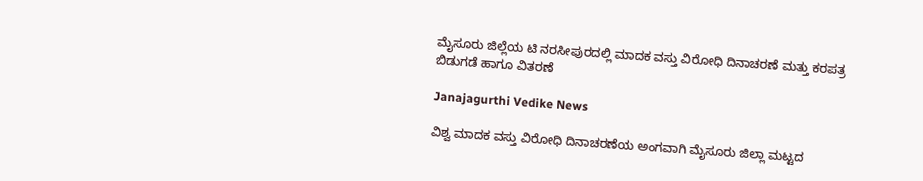ಮೈಸೂರು ಜಿಲ್ಲೆಯ ಟಿ ನರಸೀಪುರದಲ್ಲಿ ಮಾದಕ ವಸ್ತು ವಿರೋಧಿ ದಿನಾಚರಣೆ ಮತ್ತು ಕರಪತ್ರ ಬಿಡುಗಡೆ ಹಾಗೂ ವಿತರಣೆ

Janajagurthi Vedike News

ವಿಶ್ವ ಮಾದಕ ವಸ್ತು ವಿರೋಧಿ ದಿನಾಚರಣೆಯ ಅಂಗವಾಗಿ ಮೈಸೂರು ಜಿಲ್ಲಾ ಮಟ್ಟದ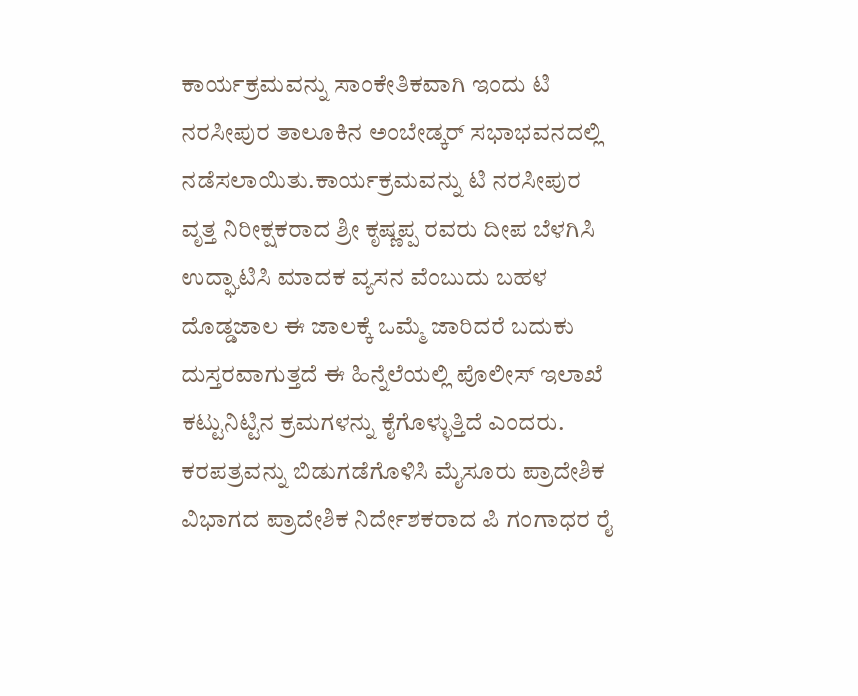ಕಾರ್ಯಕ್ರಮವನ್ನು ಸಾಂಕೇತಿಕವಾಗಿ ಇಂದು ಟಿ ನರಸೀಪುರ ತಾಲೂಕಿನ ಅಂಬೇಡ್ಕರ್ ಸಭಾಭವನದಲ್ಲಿ ನಡೆಸಲಾಯಿತು.ಕಾರ್ಯಕ್ರಮವನ್ನು ಟಿ ನರಸೀಪುರ ವೃತ್ತ ನಿರೀಕ್ಷಕರಾದ ಶ್ರೀ ಕೃಷ್ಣಪ್ಪ ರವರು ದೀಪ ಬೆಳಗಿಸಿ ಉದ್ಘಾಟಿಸಿ ಮಾದಕ ವ್ಯಸನ ವೆಂಬುದು ಬಹಳ ದೊಡ್ಡಜಾಲ ಈ ಜಾಲಕ್ಕೆ ಒಮ್ಮೆ ಜಾರಿದರೆ ಬದುಕು ದುಸ್ತರವಾಗುತ್ತದೆ ಈ ಹಿನ್ನೆಲೆಯಲ್ಲಿ ಪೊಲೀಸ್ ಇಲಾಖೆ ಕಟ್ಟುನಿಟ್ಟಿನ ಕ್ರಮಗಳನ್ನು ಕೈಗೊಳ್ಳುತ್ತಿದೆ ಎಂದರು. ಕರಪತ್ರವನ್ನು ಬಿಡುಗಡೆಗೊಳಿಸಿ ಮೈಸೂರು ಪ್ರಾದೇಶಿಕ ವಿಭಾಗದ ಪ್ರಾದೇಶಿಕ ನಿರ್ದೇಶಕರಾದ ಪಿ ಗಂಗಾಧರ ರೈ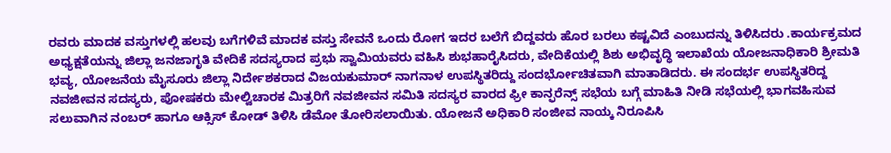ರವರು ಮಾದಕ ವಸ್ತುಗಳಲ್ಲಿ ಹಲವು ಬಗೆಗಳಿವೆ ಮಾದಕ ವಸ್ತು ಸೇವನೆ ಒಂದು ರೋಗ ಇದರ ಬಲೆಗೆ ಬಿದ್ದವರು ಹೊರ ಬರಲು ಕಷ್ಟವಿದೆ ಎಂಬುದನ್ನು ತಿಳಿಸಿದರು .ಕಾರ್ಯಕ್ರಮದ ಅಧ್ಯಕ್ಷತೆಯನ್ನು ಜಿಲ್ಲಾ ಜನಜಾಗೃತಿ ವೇದಿಕೆ ಸದಸ್ಯರಾದ ಪ್ರಭು ಸ್ವಾಮಿಯವರು ವಹಿಸಿ ಶುಭಹಾರೈಸಿದರು, ವೇದಿಕೆಯಲ್ಲಿ ಶಿಶು ಅಭಿವೃದ್ಧಿ ಇಲಾಖೆಯ ಯೋಜನಾಧಿಕಾರಿ ಶ್ರೀಮತಿ ಭವ್ಯ, ಯೋಜನೆಯ ಮೈಸೂರು ಜಿಲ್ಲಾ ನಿರ್ದೇಶಕರಾದ ವಿಜಯಕುಮಾರ್ ನಾಗನಾಳ ಉಪಸ್ಥಿತರಿದ್ದು ಸಂದರ್ಭೋಚಿತವಾಗಿ ಮಾತಾಡಿದರು. ಈ ಸಂದರ್ಭ ಉಪಸ್ಥಿತರಿದ್ದ ನವಜೀವನ ಸದಸ್ಯರು, ಪೋಷಕರು ಮೇಲ್ವಿಚಾರಕ ಮಿತ್ರರಿಗೆ ನವಜೀವನ ಸಮಿತಿ ಸದಸ್ಯರ ವಾರದ ಫ್ರೀ ಕಾನ್ಫರೆನ್ಸ್ ಸಭೆಯ ಬಗ್ಗೆ ಮಾಹಿತಿ ನೀಡಿ ಸಭೆಯಲ್ಲಿ ಭಾಗವಹಿಸುವ ಸಲುವಾಗಿನ ನಂಬರ್ ಹಾಗೂ ಆಕ್ಸಿಸ್ ಕೋಡ್ ತಿಳಿಸಿ ಡೆಮೋ ತೋರಿಸಲಾಯಿತು. ಯೋಜನೆ ಅಧಿಕಾರಿ ಸಂಜೀವ ನಾಯ್ಕ ನಿರೂಪಿಸಿ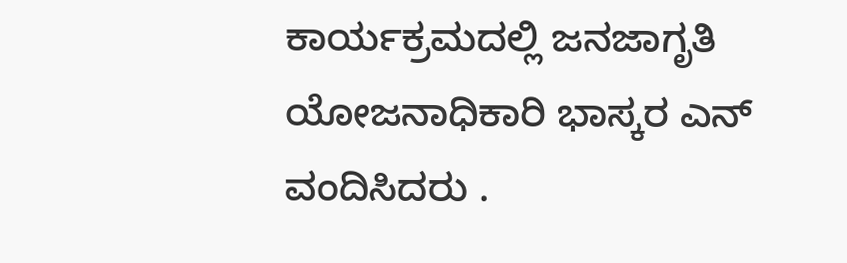ಕಾರ್ಯಕ್ರಮದಲ್ಲಿ ಜನಜಾಗೃತಿ ಯೋಜನಾಧಿಕಾರಿ ಭಾಸ್ಕರ ಎನ್ ವಂದಿಸಿದರು .